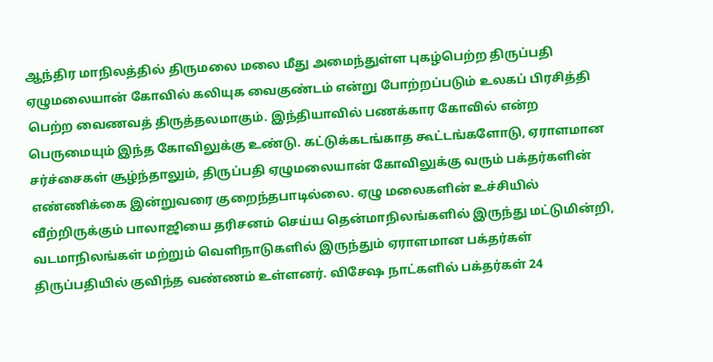ஆந்திர மாநிலத்தில் திருமலை மலை மீது அமைந்துள்ள புகழ்பெற்ற திருப்பதி ஏழுமலையான் கோவில் கலியுக வைகுண்டம் என்று போற்றப்படும் உலகப் பிரசித்தி பெற்ற வைணவத் திருத்தலமாகும். இந்தியாவில் பணக்கார கோவில் என்ற பெருமையும் இந்த கோவிலுக்கு உண்டு. கட்டுக்கடங்காத கூட்டங்களோடு, ஏராளமான சர்ச்சைகள் சூழ்ந்தாலும், திருப்பதி ஏழுமலையான் கோவிலுக்கு வரும் பக்தர்களின் எண்ணிக்கை இன்றுவரை குறைந்தபாடில்லை. ஏழு மலைகளின் உச்சியில் வீற்றிருக்கும் பாலாஜியை தரிசனம் செய்ய தென்மாநிலங்களில் இருந்து மட்டுமின்றி, வடமாநிலங்கள் மற்றும் வெளிநாடுகளில் இருந்தும் ஏராளமான பக்தர்கள் திருப்பதியில் குவிந்த வண்ணம் உள்ளனர். விசேஷ நாட்களில் பக்தர்கள் 24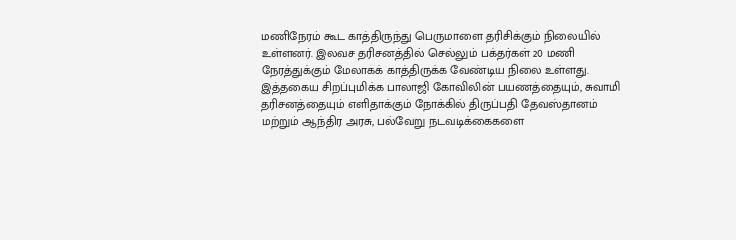மணிநேரம் கூட காத்திருந்து பெருமாளை தரிசிக்கும் நிலையில் உள்ளனர். இலவச தரிசனத்தில் செல்லும் பக்தர்கள் 20 மணி நேரத்துக்கும் மேலாகக் காத்திருக்க வேண்டிய நிலை உள்ளது.
இத்தகைய சிறப்புமிக்க பாலாஜி கோவிலின் பயணத்தையும், சுவாமி தரிசனத்தையும் எளிதாக்கும் நோக்கில் திருப்பதி தேவஸ்தானம் மற்றும் ஆந்திர அரசு, பல்வேறு நடவடிக்கைகளை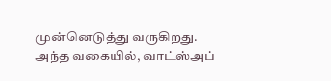முன்னெடுத்து வருகிறது.
அந்த வகையில், வாட்ஸ்அப்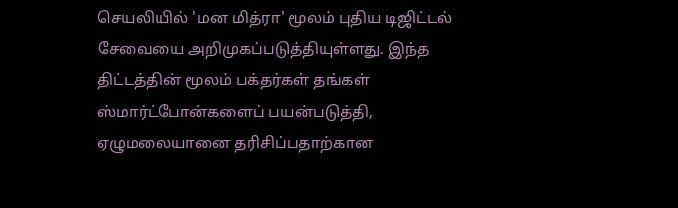செயலியில் 'மன மித்ரா' மூலம் புதிய டிஜிட்டல் சேவையை அறிமுகப்படுத்தியுள்ளது. இந்த திட்டத்தின் மூலம் பக்தர்கள் தங்கள் ஸ்மார்ட்போன்களைப் பயன்படுத்தி, ஏழுமலையானை தரிசிப்பதாற்கான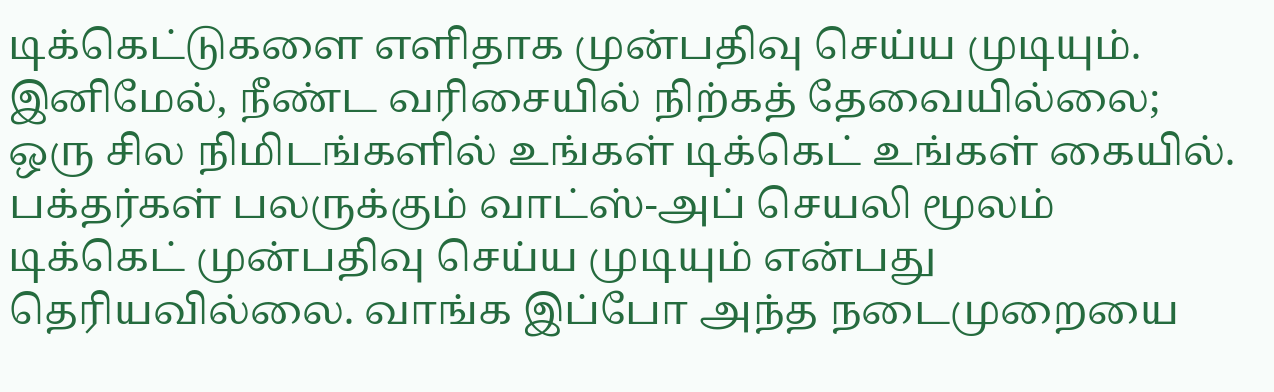டிக்கெட்டுகளை எளிதாக முன்பதிவு செய்ய முடியும். இனிமேல், நீண்ட வரிசையில் நிற்கத் தேவையில்லை; ஒரு சில நிமிடங்களில் உங்கள் டிக்கெட் உங்கள் கையில்.
பக்தர்கள் பலருக்கும் வாட்ஸ்-அப் செயலி மூலம் டிக்கெட் முன்பதிவு செய்ய முடியும் என்பது தெரியவில்லை. வாங்க இப்போ அந்த நடைமுறையை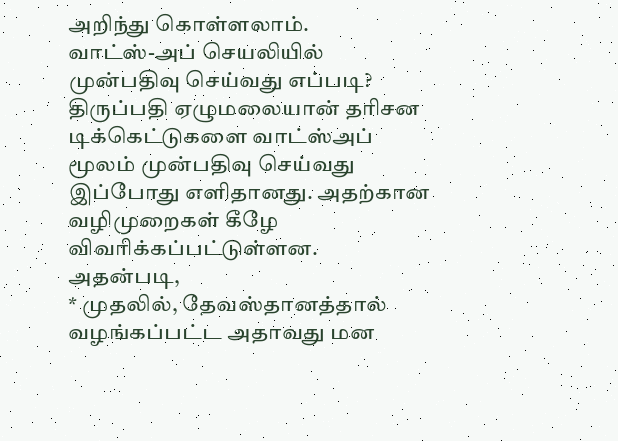அறிந்து கொள்ளலாம்.
வாட்ஸ்-அப் செயலியில் முன்பதிவு செய்வது எப்படி?
திருப்பதி ஏழுமலையான் தரிசன டிக்கெட்டுகளை வாட்ஸ்அப் மூலம் முன்பதிவு செய்வது இப்போது எளிதானது. அதற்கான வழிமுறைகள் கீழே விவரிக்கப்பட்டுள்ளன. அதன்படி,
* முதலில், தேவஸ்தானத்தால் வழங்கப்பட்ட அதாவது மன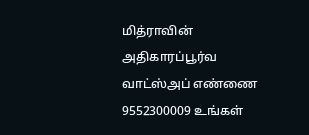மித்ராவின் அதிகாரப்பூர்வ வாட்ஸ்அப் எண்ணை 9552300009 உங்கள்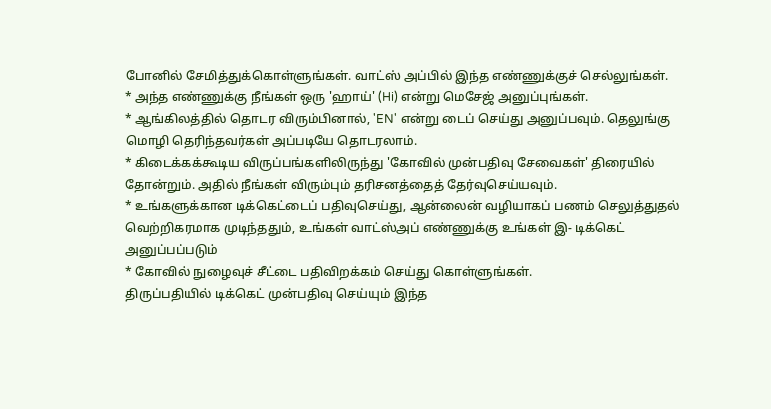போனில் சேமித்துக்கொள்ளுங்கள். வாட்ஸ் அப்பில் இந்த எண்ணுக்குச் செல்லுங்கள்.
* அந்த எண்ணுக்கு நீங்கள் ஒரு 'ஹாய்' (Hi) என்று மெசேஜ் அனுப்புங்கள்.
* ஆங்கிலத்தில் தொடர விரும்பினால், 'EN' என்று டைப் செய்து அனுப்பவும். தெலுங்கு மொழி தெரிந்தவர்கள் அப்படியே தொடரலாம்.
* கிடைக்கக்கூடிய விருப்பங்களிலிருந்து 'கோவில் முன்பதிவு சேவைகள்' திரையில் தோன்றும். அதில் நீங்கள் விரும்பும் தரிசனத்தைத் தேர்வுசெய்யவும்.
* உங்களுக்கான டிக்கெட்டைப் பதிவுசெய்து, ஆன்லைன் வழியாகப் பணம் செலுத்துதல் வெற்றிகரமாக முடிந்ததும், உங்கள் வாட்ஸ்அப் எண்ணுக்கு உங்கள் இ- டிக்கெட் அனுப்பப்படும்
* கோவில் நுழைவுச் சீட்டை பதிவிறக்கம் செய்து கொள்ளுங்கள்.
திருப்பதியில் டிக்கெட் முன்பதிவு செய்யும் இந்த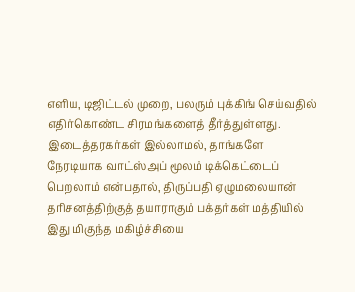எளிய, டிஜிட்டல் முறை, பலரும் புக்கிங் செய்வதில் எதிர்கொண்ட சிரமங்களைத் தீர்த்துள்ளது. இடைத்தரகர்கள் இல்லாமல், தாங்களே நேரடியாக வாட்ஸ்அப் மூலம் டிக்கெட்டைப் பெறலாம் என்பதால், திருப்பதி ஏழுமலையான் தரிசனத்திற்குத் தயாராகும் பக்தர்கள் மத்தியில் இது மிகுந்த மகிழ்ச்சியை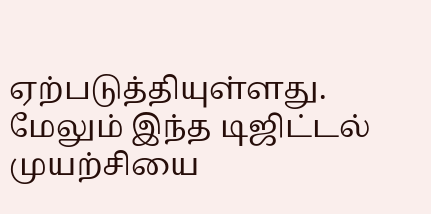ஏற்படுத்தியுள்ளது.
மேலும் இந்த டிஜிட்டல் முயற்சியை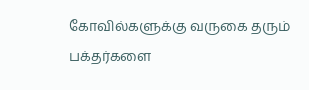கோவில்களுக்கு வருகை தரும் பக்தர்களை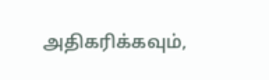அதிகரிக்கவும்,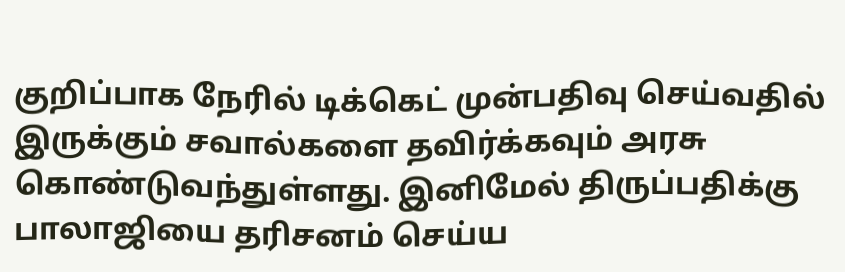குறிப்பாக நேரில் டிக்கெட் முன்பதிவு செய்வதில் இருக்கும் சவால்களை தவிர்க்கவும் அரசு கொண்டுவந்துள்ளது. இனிமேல் திருப்பதிக்கு பாலாஜியை தரிசனம் செய்ய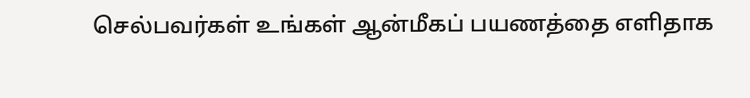செல்பவர்கள் உங்கள் ஆன்மீகப் பயணத்தை எளிதாக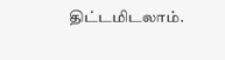திட்டமிடலாம்.